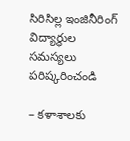సిరిసిల్ల ఇంజినీరింగ్ విద్యార్థుల సమస్యలు పరిష్కరించండి

– కళాశాలకు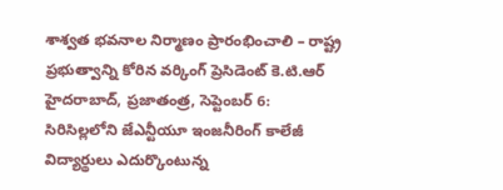శాశ్వత భవనాల నిర్మాణం ప్రారంభించాలి – రాష్ట్ర ప్రభుత్వాన్ని కోరిన వర్కింగ్ ప్రెసిడెంట్ కె.టి.ఆర్ హైదరాబాద్, ప్రజాతంత్ర, సెప్టెంబర్ 6: సిరిసిల్లలోని జేఎన్టీయూ ఇంజనీరింగ్ కాలేజీ విద్యార్థులు ఎదుర్కొంటున్న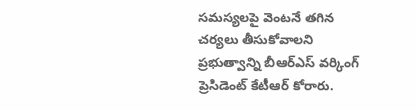సమస్యలపై వెంటనే తగిన చర్యలు తీసుకోవాలని ప్రభుత్వాన్ని బీఆర్ఎస్ వర్కింగ్ ప్రెసిడెంట్ కేటీఆర్ కోరారు.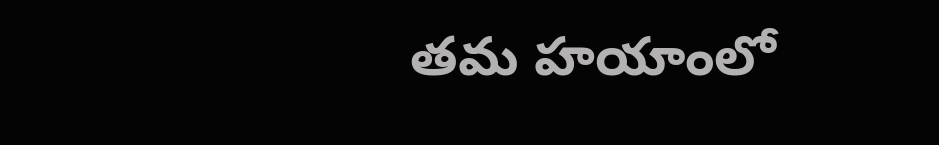తమ హయాంలో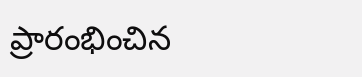ప్రారంభించిన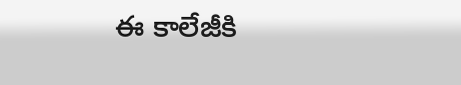ఈ కాలేజీకి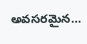అవసరమైన…